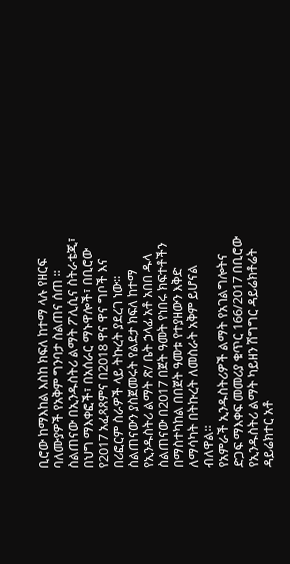ቢሮው ከማእከል እስከ ክፍለ ከተማ ላሉ የዘርፍ ባለሙያዎች የአቅም ግንባታ ስልጠና ሰጠ ።
ስልጠናው በኢንዱስትሪ ልማት ፖሊሲና ስትራቴጂ፣ በህግ ማእቀፎች፣ በአሰራር ማኑዋሎች፣ በቢሮው የ2017 አፈጻጸምና በ2018 ዋና ዋና ግቦች እና በሪፎርም ስራዎች ላይ ትኩረት ያደረገ ነው።
ስልጠናውን ያስጀመሩት የልደታ ክፍለ ከተማ የኢንዱስትሪ ልማት ጽ/ ቤት ኃላፊ አቶ አበበ ዱላ ስልጠናው በ2017 በጀት ዓመት የነበሩ ክፍተቶችን በማስተካከል በበጀት ዓመቱ የተያዘውን እቅድ ለማሳካት በትኩረት ለመስራት አቅም ይሆናል ብለዋል።
የአምራች ኢንዱስትሪዎች ልማት የአገልግሎትና ድጋፍ ማእቀፍ መመሪያ ቁጥር 166/2017 በቢሮው የኢንዱስትሪ ልማት ካይዘን ሽግግር ዳይሬክቶሬት ዳይሬክተር አቶ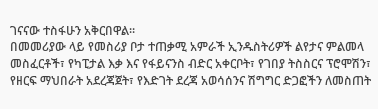ገናናው ተስፋሁን አቅርበዋል።
በመመሪያው ላይ የመስሪያ ቦታ ተጠቃሚ አምራች ኢንዱስትሪዎች ልየታና ምልመላ መስፈርቶች፣ የካፒታል እቃ እና የፋይናንስ ብድር አቀርቦት፣ የገበያ ትስስርና ፕሮሞሽን፣ የዘርፍ ማህበራት አደረጃጀት፣ የእድገት ደረጃ አወሳሰንና ሽግግር ድጋፎችን ለመስጠት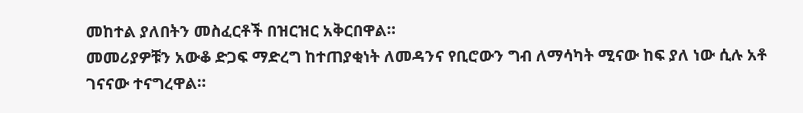መከተል ያለበትን መስፈርቶች በዝርዝር አቅርበዋል።
መመሪያዎቹን አውቆ ድጋፍ ማድረግ ከተጠያቂነት ለመዳንና የቢሮውን ግብ ለማሳካት ሚናው ከፍ ያለ ነው ሲሉ አቶ ገናናው ተናግረዋል።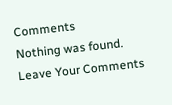Comments
Nothing was found.
Leave Your Comments